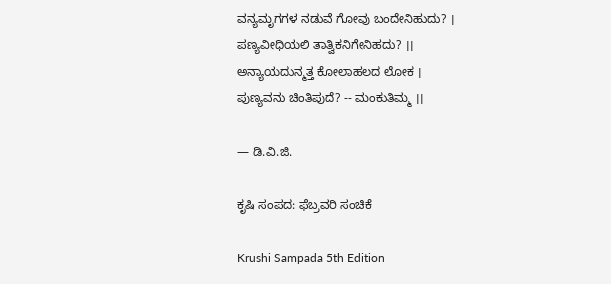ವನ್ಯಮೃಗಗಳ ನಡುವೆ ಗೋವು ಬಂದೇನಿಹುದು? ।
ಪಣ್ಯವೀಧಿಯಲಿ ತಾತ್ವಿಕನಿಗೇನಿಹದು? ।।
ಅನ್ಯಾಯದುನ್ಮತ್ತ ಕೋಲಾಹಲದ ಲೋಕ ।
ಪುಣ್ಯವನು ಚಿಂತಿಪುದೆ? -- ಮಂಕುತಿಮ್ಮ ।।

— ಡಿ.ವಿ.ಜಿ.

ಕೃಷಿ ಸಂಪದ: ಫೆಬ್ರವರಿ ಸಂಚಿಕೆ

Krushi Sampada 5th Edition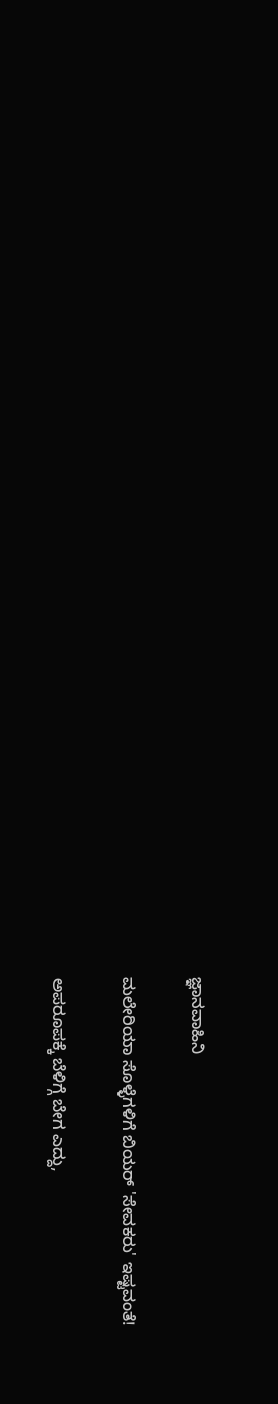ಜ್ಞಾನವಾಹಿನಿ

ಮಲೇರಿಯಾ ಸೊಳ್ಳೆಗಳಿಗೆ ಬಿಯರ್ 'ಸೇವಕರು' ಇಷ್ಟವಂತೆ!

ಅಪರೂಪಕ್ಕೆ ಬೆಳಿಗ್ಗೆ ಬೇಗ ಎದ್ದು,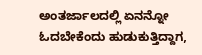ಅಂತರ್ಜಾಲದಲ್ಲಿ ಏನನ್ನೋ ಓದಬೇಕೆಂದು ಹುಡುಕುತ್ತಿದ್ದಾಗ,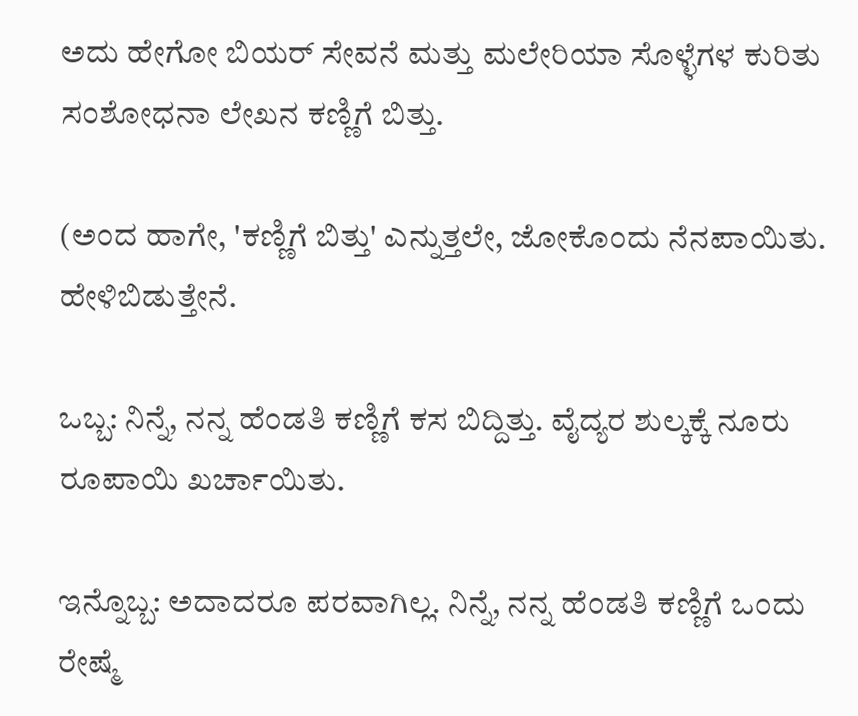ಅದು ಹೇಗೋ ಬಿಯರ್ ಸೇವನೆ ಮತ್ತು ಮಲೇರಿಯಾ ಸೊಳ್ಳೆಗಳ ಕುರಿತು  ಸಂಶೋಧನಾ ಲೇಖನ ಕಣ್ಣಿಗೆ ಬಿತ್ತು.

(ಅಂದ ಹಾಗೇ, 'ಕಣ್ಣಿಗೆ ಬಿತ್ತು' ಎನ್ನುತ್ತಲೇ, ಜೋಕೊಂದು ನೆನಪಾಯಿತು. ಹೇಳಿಬಿಡುತ್ತೇನೆ.

ಒಬ್ಬ: ನಿನ್ನೆ, ನನ್ನ ಹೆಂಡತಿ ಕಣ್ಣಿಗೆ ಕಸ ಬಿದ್ದಿತ್ತು. ವೈದ್ಯರ ಶುಲ್ಕಕ್ಕೆ ನೂರು ರೂಪಾಯಿ ಖರ್ಚಾಯಿತು.

ಇನ್ನೊಬ್ಬ: ಅದಾದರೂ ಪರವಾಗಿಲ್ಲ. ನಿನ್ನೆ, ನನ್ನ ಹೆಂಡತಿ ಕಣ್ಣಿಗೆ ಒಂದು ರೇಷ್ಮೆ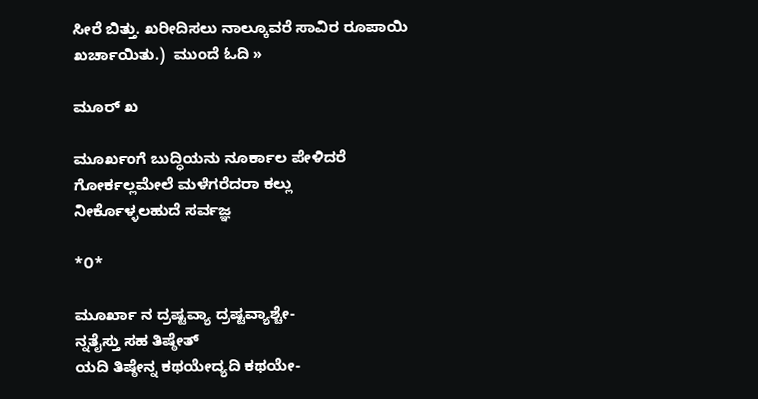ಸೀರೆ ಬಿತ್ತು. ಖರೀದಿಸಲು ನಾಲ್ಕೂವರೆ ಸಾವಿರ ರೂಪಾಯಿ ಖರ್ಚಾಯಿತು.)  ಮುಂದೆ ಓದಿ »

ಮೂರ್ ಖ

ಮೂರ್ಖಂಗೆ ಬುದ್ಧಿಯನು ನೂರ್ಕಾಲ ಪೇಳಿದರೆ
ಗೋರ್ಕಲ್ಲಮೇಲೆ ಮಳೆಗರೆದರಾ ಕಲ್ಲು
ನೀರ್ಕೊಳ್ಳಲಹುದೆ ಸರ್ವಜ್ಞ

*೦*

ಮೂರ್ಖಾ ನ ದ್ರಷ್ಟವ್ಯಾ ದ್ರಷ್ಟವ್ಯಾಶ್ಚೇ-
ನ್ನತೈಸ್ತು ಸಹ ತಿಷ್ಠೇತ್
ಯದಿ ತಿಷ್ಠೇನ್ನ ಕಥಯೇದ್ಯದಿ ಕಥಯೇ-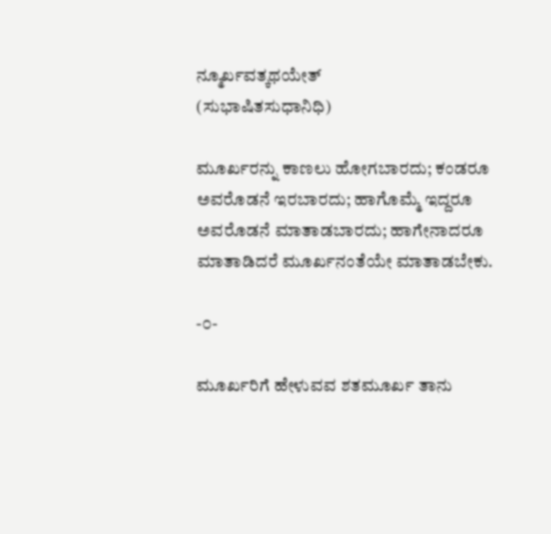ನ್ಮೂರ್ಖವತ್ಕಥಯೇತ್
(ಸುಭಾಷಿತಸುಧಾನಿಧಿ)

ಮೂರ್ಖರನ್ನು ಕಾಣಲು ಹೋಗಬಾರದು; ಕಂಡರೂ ಅವರೊಡನೆ ಇರಬಾರದು; ಹಾಗೊಮ್ಮೆ ಇದ್ದರೂ ಅವರೊಡನೆ ಮಾತಾಡಬಾರದು; ಹಾಗೇನಾದರೂ ಮಾತಾಡಿದರೆ ಮೂರ್ಖನಂತೆಯೇ ಮಾತಾಡಬೇಕು.

-೦-

ಮೂರ್ಖರಿಗೆ ಹೇಳುವವ ಶತಮೂರ್ಖ ತಾನು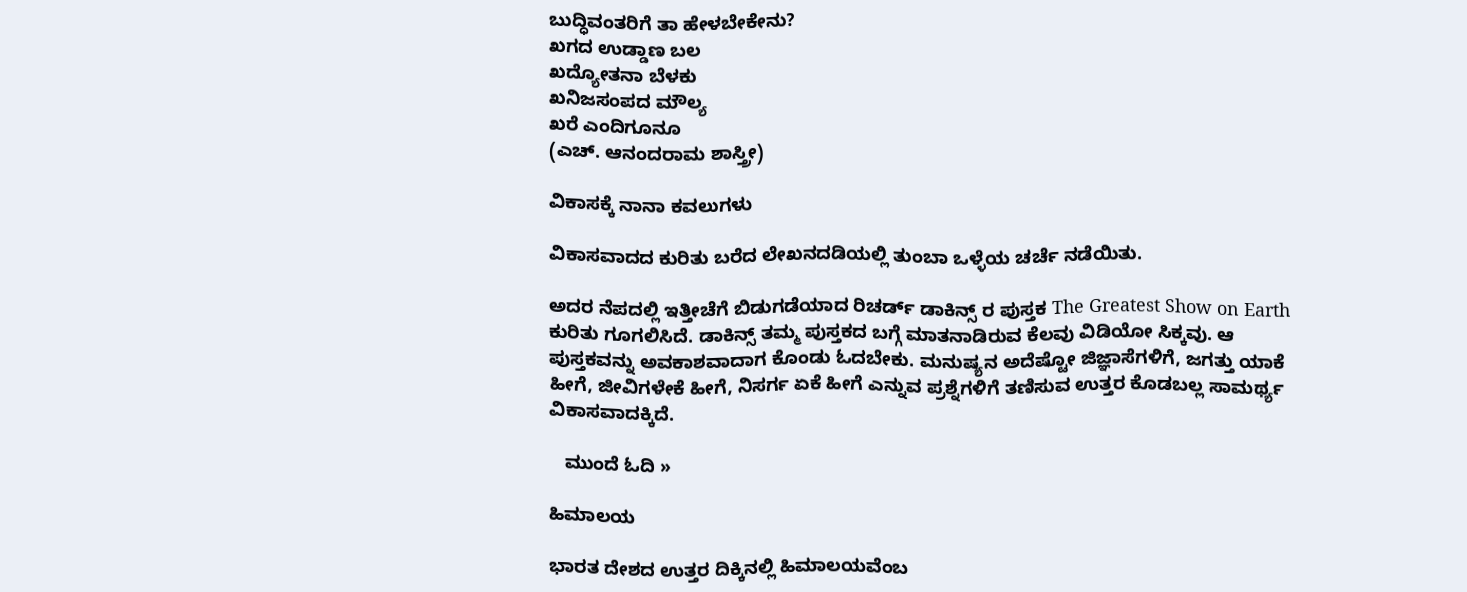ಬುದ್ಧಿವಂತರಿಗೆ ತಾ ಹೇಳಬೇಕೇನು?
ಖಗದ ಉಡ್ಡಾಣ ಬಲ
ಖದ್ಯೋತನಾ ಬೆಳಕು
ಖನಿಜಸಂಪದ ಮೌಲ್ಯ
ಖರೆ ಎಂದಿಗೂನೂ
(ಎಚ್. ಆನಂದರಾಮ ಶಾಸ್ತ್ರೀ)

ವಿಕಾಸಕ್ಕೆ ನಾನಾ ಕವಲುಗಳು

ವಿಕಾಸವಾದದ ಕುರಿತು ಬರೆದ ಲೇಖನದಡಿಯಲ್ಲಿ ತುಂಬಾ ಒಳ್ಳೆಯ ಚರ್ಚೆ ನಡೆಯಿತು.

ಅದರ ನೆಪದಲ್ಲಿ ಇತ್ತೀಚೆಗೆ ಬಿಡುಗಡೆಯಾದ ರಿಚರ್ಡ್ ಡಾಕಿನ್ಸ್ ರ ಪುಸ್ತಕ The Greatest Show on Earth ಕುರಿತು ಗೂಗಲಿಸಿದೆ. ಡಾಕಿನ್ಸ್ ತಮ್ಮ ಪುಸ್ತಕದ ಬಗ್ಗೆ ಮಾತನಾಡಿರುವ ಕೆಲವು ವಿಡಿಯೋ ಸಿಕ್ಕವು. ಆ ಪುಸ್ತಕವನ್ನು ಅವಕಾಶವಾದಾಗ ಕೊಂಡು ಓದಬೇಕು. ಮನುಷ್ಯನ ಅದೆಷ್ಟೋ ಜಿಜ್ಞಾಸೆಗಳಿಗೆ, ಜಗತ್ತು ಯಾಕೆ ಹೀಗೆ, ಜೀವಿಗಳೇಕೆ ಹೀಗೆ, ನಿಸರ್ಗ ಏಕೆ ಹೀಗೆ ಎನ್ನುವ ಪ್ರಶ್ನೆಗಳಿಗೆ ತಣಿಸುವ ಉತ್ತರ ಕೊಡಬಲ್ಲ ಸಾಮರ್ಥ್ಯ ವಿಕಾಸವಾದಕ್ಕಿದೆ.

   ಮುಂದೆ ಓದಿ »

ಹಿಮಾಲಯ

ಭಾರತ ದೇಶದ ಉತ್ತರ ದಿಕ್ಕಿನಲ್ಲಿ ಹಿಮಾಲಯವೆಂಬ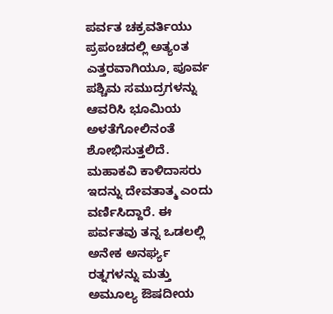ಪರ್ವತ ಚಕ್ರವರ್ತಿಯು ಪ್ರಪಂಚದಲ್ಲಿ ಅತ್ಯಂತ ಎತ್ತರವಾಗಿಯೂ, ಪೂರ್ವ ಪಶ್ಚಿಮ ಸಮುದ್ರಗಳನ್ನು ಆವರಿಸಿ ಭೂಮಿಯ ಅಳತೆಗೋಲಿನಂತೆ ಶೋಭಿಸುತ್ತಲಿದೆ. ಮಹಾಕವಿ ಕಾಳಿದಾಸರು ಇದನ್ನು ದೇವತಾತ್ಮ ಎಂದು ವರ್ಣಿಸಿದ್ದಾರೆ. ಈ ಪರ್ವತವು ತನ್ನ ಒಡಲಲ್ಲಿ ಅನೇಕ ಅನರ್ಘ್ಯ ರತ್ನಗಳನ್ನು ಮತ್ತು ಅಮೂಲ್ಯ ಔಷದೀಯ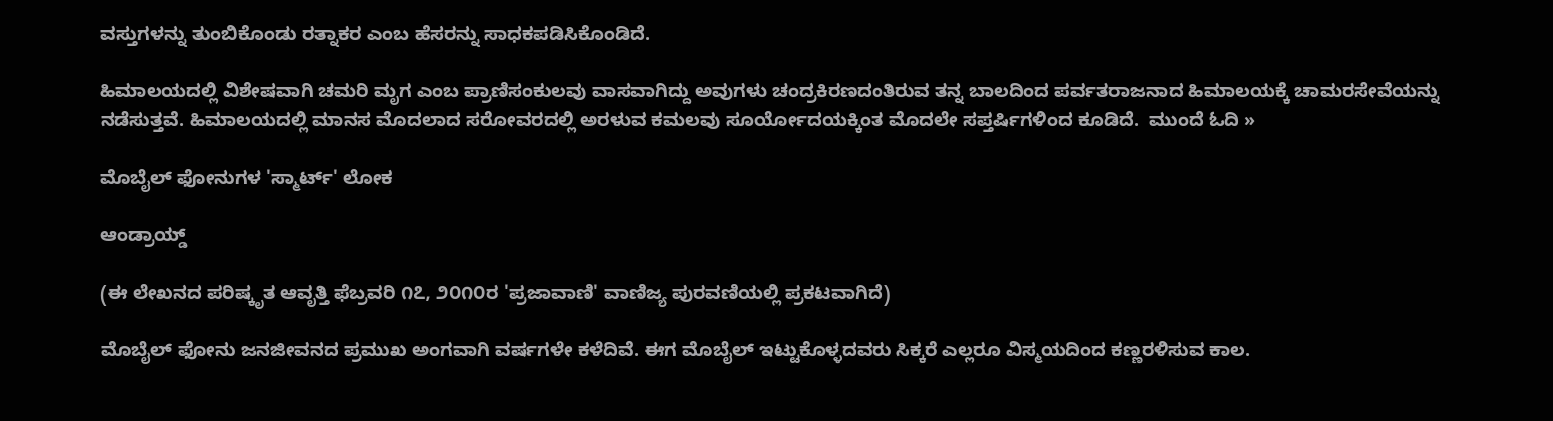ವಸ್ತುಗಳನ್ನು ತುಂಬಿಕೊಂಡು ರತ್ನಾಕರ ಎಂಬ ಹೆಸರನ್ನು ಸಾಧಕಪಡಿಸಿಕೊಂಡಿದೆ.

ಹಿಮಾಲಯದಲ್ಲಿ ವಿಶೇಷವಾಗಿ ಚಮರಿ ಮೃಗ ಎಂಬ ಪ್ರಾಣಿಸಂಕುಲವು ವಾಸವಾಗಿದ್ದು ಅವುಗಳು ಚಂದ್ರಕಿರಣದಂತಿರುವ ತನ್ನ ಬಾಲದಿಂದ ಪರ್ವತರಾಜನಾದ ಹಿಮಾಲಯಕ್ಕೆ ಚಾಮರಸೇವೆಯನ್ನು ನಡೆಸುತ್ತವೆ. ಹಿಮಾಲಯದಲ್ಲಿ ಮಾನಸ ಮೊದಲಾದ ಸರೋವರದಲ್ಲಿ ಅರಳುವ ಕಮಲವು ಸೂರ್ಯೋದಯಕ್ಕಿಂತ ಮೊದಲೇ ಸಪ್ತರ್ಷಿಗಳಿಂದ ಕೂಡಿದೆ.  ಮುಂದೆ ಓದಿ »

ಮೊಬೈಲ್ ಫೋನುಗಳ 'ಸ್ಮಾರ್ಟ್' ಲೋಕ

ಆಂಡ್ರಾಯ್ಡ್

(ಈ ಲೇಖನದ ಪರಿಷ್ಕೃತ ಆವೃತ್ತಿ ಫೆಬ್ರವರಿ ೧೭, ೨೦೧೦ರ 'ಪ್ರಜಾವಾಣಿ' ವಾಣಿಜ್ಯ ಪುರವಣಿಯಲ್ಲಿ ಪ್ರಕಟವಾಗಿದೆ)

ಮೊಬೈಲ್ ಫೋನು ಜನಜೀವನದ ಪ್ರಮುಖ ಅಂಗವಾಗಿ ವರ್ಷಗಳೇ ಕಳೆದಿವೆ. ಈಗ ಮೊಬೈಲ್ ಇಟ್ಟುಕೊಳ್ಳದವರು ಸಿಕ್ಕರೆ ಎಲ್ಲರೂ ವಿಸ್ಮಯದಿಂದ ಕಣ್ಣರಳಿಸುವ ಕಾಲ.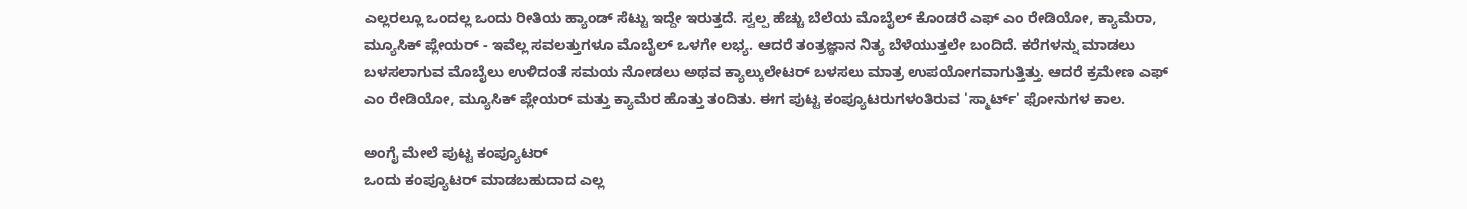ಎಲ್ಲರಲ್ಲೂ ಒಂದಲ್ಲ ಒಂದು ರೀತಿಯ ಹ್ಯಾಂಡ್ ಸೆಟ್ಟು ಇದ್ದೇ ಇರುತ್ತದೆ. ಸ್ವಲ್ಪ ಹೆಚ್ಚು ಬೆಲೆಯ ಮೊಬೈಲ್ ಕೊಂಡರೆ ಎಫ್ ಎಂ ರೇಡಿಯೋ, ಕ್ಯಾಮೆರಾ, ಮ್ಯೂಸಿಕ್ ಪ್ಲೇಯರ್ - ಇವೆಲ್ಲ ಸವಲತ್ತುಗಳೂ ಮೊಬೈಲ್ ಒಳಗೇ ಲಭ್ಯ. ಆದರೆ ತಂತ್ರಜ್ಞಾನ ನಿತ್ಯ ಬೆಳೆಯುತ್ತಲೇ ಬಂದಿದೆ. ಕರೆಗಳನ್ನು ಮಾಡಲು ಬಳಸಲಾಗುವ ಮೊಬೈಲು ಉಳಿದಂತೆ ಸಮಯ ನೋಡಲು ಅಥವ ಕ್ಯಾಲ್ಕುಲೇಟರ್ ಬಳಸಲು ಮಾತ್ರ ಉಪಯೋಗವಾಗುತ್ತಿತ್ತು. ಆದರೆ ಕ್ರಮೇಣ ಎಫ್ ಎಂ ರೇಡಿಯೋ, ಮ್ಯೂಸಿಕ್ ಪ್ಲೇಯರ್ ಮತ್ತು ಕ್ಯಾಮೆರ ಹೊತ್ತು ತಂದಿತು. ಈಗ ಪುಟ್ಟ ಕಂಪ್ಯೂಟರುಗಳಂತಿರುವ 'ಸ್ಮಾರ್ಟ್' ಫೋನುಗಳ ಕಾಲ.

ಅಂಗೈ ಮೇಲೆ ಪುಟ್ಟ ಕಂಪ್ಯೂಟರ್
ಒಂದು ಕಂಪ್ಯೂಟರ್ ಮಾಡಬಹುದಾದ ಎಲ್ಲ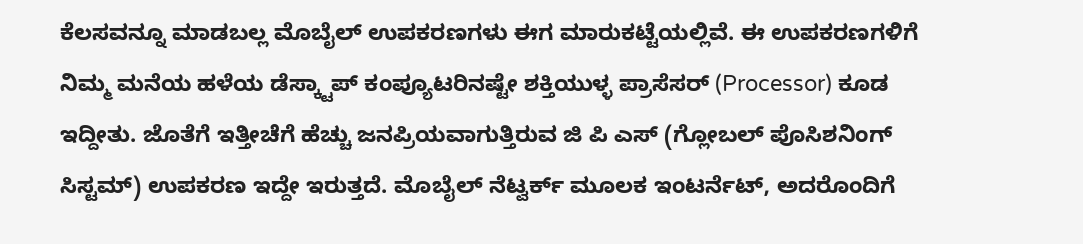ಕೆಲಸವನ್ನೂ ಮಾಡಬಲ್ಲ ಮೊಬೈಲ್ ಉಪಕರಣಗಳು ಈಗ ಮಾರುಕಟ್ಟೆಯಲ್ಲಿವೆ. ಈ ಉಪಕರಣಗಳಿಗೆ ನಿಮ್ಮ ಮನೆಯ ಹಳೆಯ ಡೆಸ್ಕ್ಟಾಪ್ ಕಂಪ್ಯೂಟರಿನಷ್ಟೇ ಶಕ್ತಿಯುಳ್ಳ ಪ್ರಾಸೆಸರ್ (Processor) ಕೂಡ ಇದ್ದೀತು. ಜೊತೆಗೆ ಇತ್ತೀಚೆಗೆ ಹೆಚ್ಚು ಜನಪ್ರಿಯವಾಗುತ್ತಿರುವ ಜಿ ಪಿ ಎಸ್ (ಗ್ಲೋಬಲ್ ಪೊಸಿಶನಿಂಗ್ ಸಿಸ್ಟಮ್) ಉಪಕರಣ ಇದ್ದೇ ಇರುತ್ತದೆ. ಮೊಬೈಲ್ ನೆಟ್ವರ್ಕ್ ಮೂಲಕ ಇಂಟರ್ನೆಟ್, ಅದರೊಂದಿಗೆ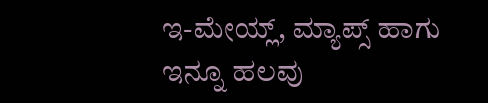ಇ-ಮೇಯ್ಲ್, ಮ್ಯಾಪ್ಸ್ ಹಾಗು ಇನ್ನೂ ಹಲವು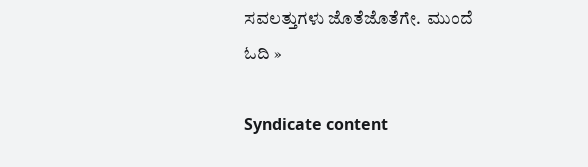ಸವಲತ್ತುಗಳು ಜೊತೆಜೊತೆಗೇ.  ಮುಂದೆ ಓದಿ »

Syndicate content